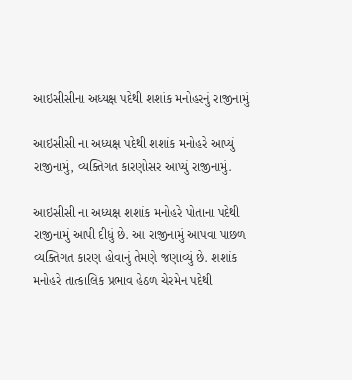આઇસીસીના અધ્યક્ષ પદેથી શશાંક મનોહરનું રાજીનામું

આઇસીસી ના અધ્યક્ષ પદેથી શશાંક મનોહરે આપ્યું રાજીનામું, વ્યક્તિગત કારણોસર આપ્યું રાજીનામું.

આઇસીસી ના અધ્યક્ષ શશાંક મનોહરે પોતાના પદેથી રાજીનામું આપી દીધું છે. આ રાજીનામું આપવા પાછળ વ્યક્તિગત કારણ હોવાનું તેમણે જણાવ્યું છે. શશાંક મનોહરે તાત્કાલિક પ્રભાવ હેઠળ ચેરમેન પદેથી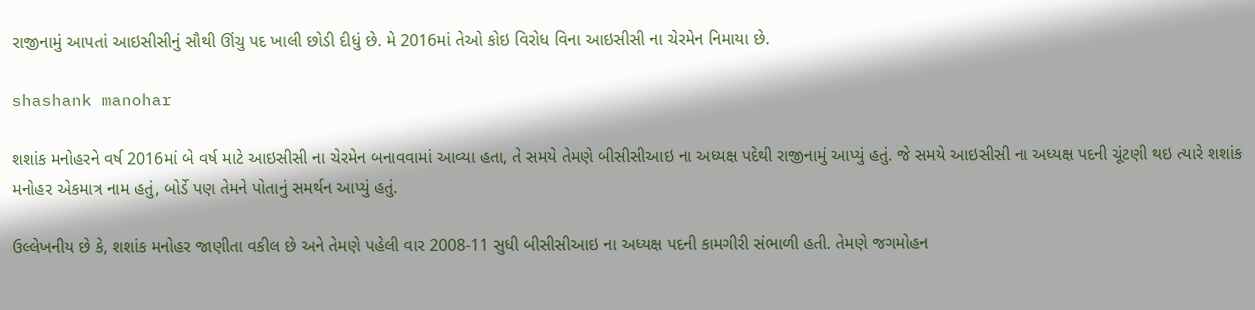રાજીનામું આપતાં આઇસીસીનું સૌથી ઊંચુ પદ ખાલી છોડી દીધું છે. મે 2016માં તેઓ કોઇ વિરોધ વિના આઇસીસી ના ચેરમેન નિમાયા છે.

shashank manohar

શશાંક મનોહરને વર્ષ 2016માં બે વર્ષ માટે આઇસીસી ના ચેરમેન બનાવવામાં આવ્યા હતા, તે સમયે તેમણે બીસીસીઆઇ ના અધ્યક્ષ પદેથી રાજીનામું આપ્યું હતું. જે સમયે આઇસીસી ના અધ્યક્ષ પદની ચૂંટણી થઇ ત્યારે શશાંક મનોહર એકમાત્ર નામ હતું, બોર્ડે પણ તેમને પોતાનું સમર્થન આપ્યું હતું.

ઉલ્લેખનીય છે કે, શશાંક મનોહર જાણીતા વકીલ છે અને તેમણે પહેલી વાર 2008-11 સુધી બીસીસીઆઇ ના અધ્યક્ષ પદની કામગીરી સંભાળી હતી. તેમણે જગમોહન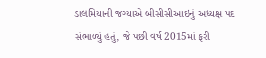ડાલમિયાની જગ્યાએ બીસીસીઆઇનું અધ્યક્ષ પદ સંભાળ્યું હતું, જે પછી વર્ષ 2015માં ફરી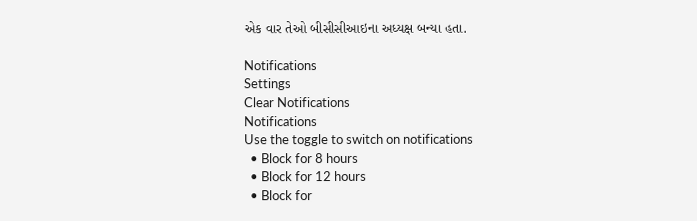એક વાર તેઓ બીસીસીઆઇના અધ્યક્ષ બન્યા હતા.

Notifications
Settings
Clear Notifications
Notifications
Use the toggle to switch on notifications
  • Block for 8 hours
  • Block for 12 hours
  • Block for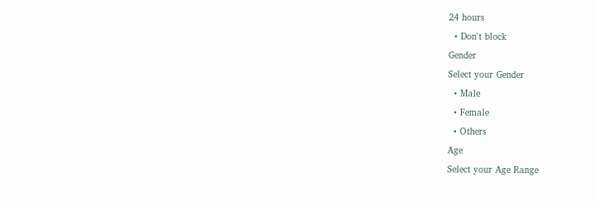24 hours
  • Don't block
Gender
Select your Gender
  • Male
  • Female
  • Others
Age
Select your Age Range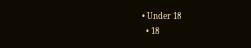• Under 18
  • 18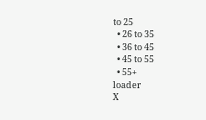to 25
  • 26 to 35
  • 36 to 45
  • 45 to 55
  • 55+
loader
X